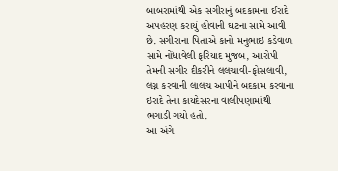બાબરામાંથી એક સગીરાનું બદકામના ઈરાદે અપહરણ કરાયું હોવાની ઘટના સામે આવી છે. સગીરાના પિતાએ કાનો મનુભાઇ કડેવાળ સામે નોંધાવેલી ફરિયાદ મુજબ, આરોપી તેમની સગીર દીકરીને લલચાવી-ફોસલાવી, લગ્ન કરવાની લાલચ આપીને બદકામ કરવાના ઇરાદે તેના કાયદેસરના વાલીપણામાંથી ભગાડી ગયો હતો.
આ અંગે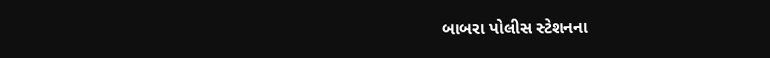બાબરા પોલીસ સ્ટેશનના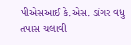પીએસઆઈ કે.એસ. ડાંગર વધુ તપાસ ચલાવી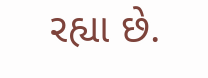રહ્યા છે.